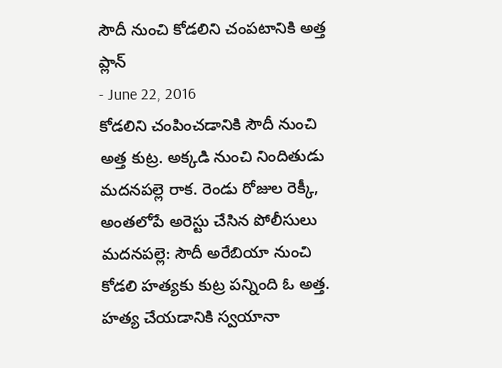సౌదీ నుంచి కోడలిని చంపటానికి అత్త ప్లాన్
- June 22, 2016
కోడలిని చంపించడానికి సౌదీ నుంచి అత్త కుట్ర. అక్కడి నుంచి నిందితుడు మదనపల్లె రాక. రెండు రోజుల రెక్కీ, అంతలోపే అరెస్టు చేసిన పోలీసులు మదనపల్లె: సౌదీ అరేబియా నుంచి కోడలి హత్యకు కుట్ర పన్నింది ఓ అత్త. హత్య చేయడానికి స్వయానా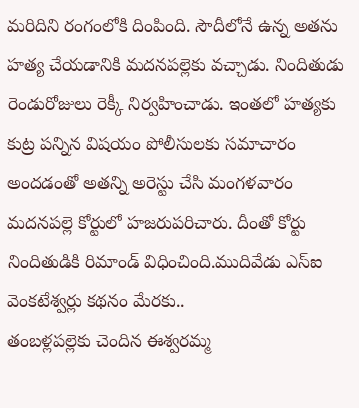మరిదిని రంగంలోకి దింపింది. సౌదీలోనే ఉన్న అతను హత్య చేయడానికి మదనపల్లెకు వచ్చాడు. నిందితుడు రెండురోజులు రెక్కీ నిర్వహించాడు. ఇంతలో హత్యకు కుట్ర పన్నిన విషయం పోలీసులకు సమాచారం అందడంతో అతన్ని అరెస్టు చేసి మంగళవారం మదనపల్లె కోర్టులో హజరుపరిచారు. దీంతో కోర్టు నిందితుడికి రిమాండ్ విధించింది.ముదివేడు ఎస్ఐ వెంకటేశ్వర్లు కథనం మేరకు..
తంబళ్లపల్లెకు చెందిన ఈశ్వరమ్మ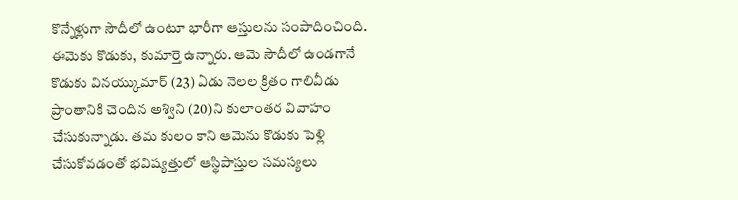కొన్నేళ్లుగా సౌదీలో ఉంటూ భారీగా ఆస్తులను సంపాదించింది. ఈమెకు కొడుకు, కుమార్తె ఉన్నారు. ఆమె సౌదీలో ఉండగానే కొడుకు వినయ్కుమార్ (23) ఏడు నెలల క్రితం గాలివీడు ప్రాంతానికి చెందిన అశ్విని (20)ని కులాంతర వివాహం చేసుకున్నాడు. తమ కులం కాని ఆమెను కొడుకు పెళ్లి చేసుకోవడంతో భవిష్యత్తులో ఆస్థిపాస్తుల సమస్యలు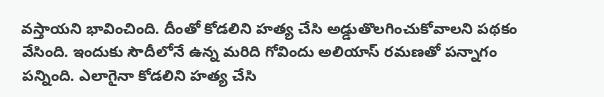వస్తాయని భావించింది. దీంతో కోడలిని హత్య చేసి అడ్డుతొలగించుకోవాలని పథకం వేసింది. ఇందుకు సౌదీలోనే ఉన్న మరిది గోవిందు అలియాస్ రమణతో పన్నాగం పన్నింది. ఎలాగైనా కోడలిని హత్య చేసి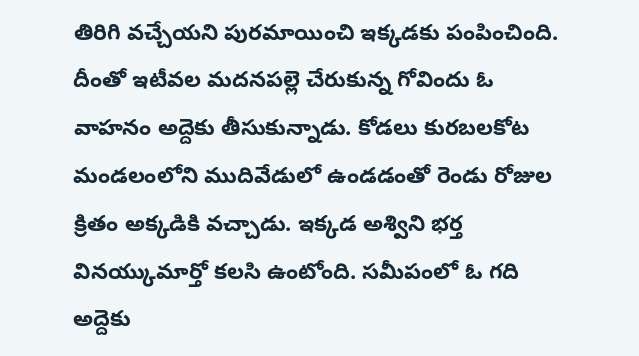తిరిగి వచ్చేయని పురమాయించి ఇక్కడకు పంపించింది. దీంతో ఇటీవల మదనపల్లె చేరుకున్న గోవిందు ఓ వాహనం అద్దెకు తీసుకున్నాడు. కోడలు కురబలకోట మండలంలోని ముదివేడులో ఉండడంతో రెండు రోజుల క్రితం అక్కడికి వచ్చాడు. ఇక్కడ అశ్విని భర్త వినయ్కుమార్తో కలసి ఉంటోంది. సమీపంలో ఓ గది అద్దెకు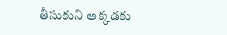తీసుకుని అక్కడకు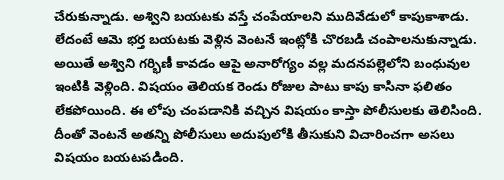చేరుకున్నాడు. అశ్విని బయటకు వస్తే చంపేయాలని ముదివేడులో కాపుకాశాడు. లేదంటే ఆమె భర్త బయటకు వెళ్లిన వెంటనే ఇంట్లోకి చొరబడి చంపాలనుకున్నాడు. అయితే అశ్విని గర్భిణీ కావడం ఆపై అనారోగ్యం వల్ల మదనపల్లెలోని బంధువుల ఇంటికి వెళ్లింది. విషయం తెలియక రెండు రోజుల పాటు కాపు కాసినా ఫలితం లేకపోయింది. ఈ లోపు చంపడానికి వచ్చిన విషయం కాస్తా పోలీసులకు తెలిసింది. దీంతో వెంటనే అతన్ని పోలీసులు అదుపులోకి తీసుకుని విచారించగా అసలు విషయం బయటపడింది.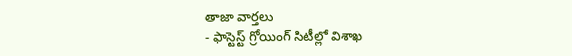తాజా వార్తలు
- ఫాస్టెస్ట్ గ్రోయింగ్ సిటీల్లో విశాఖ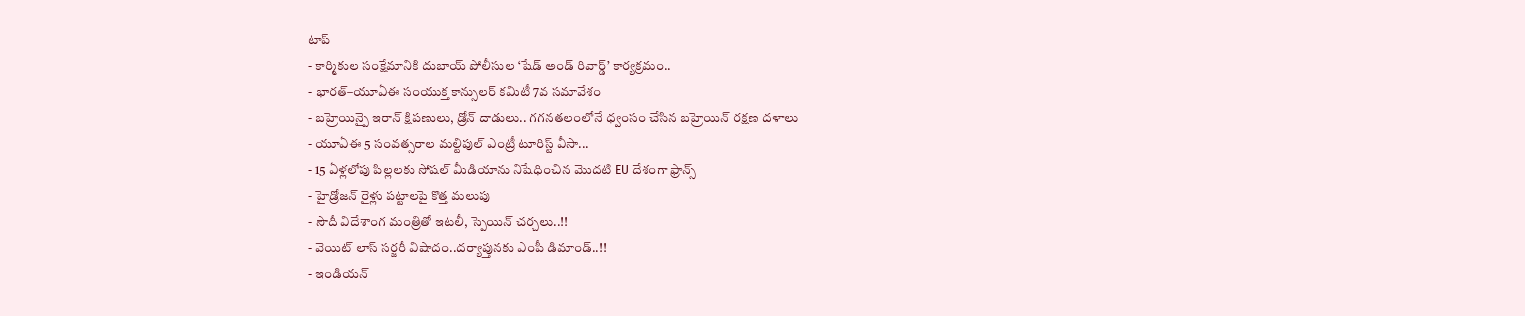టాప్
- కార్మికుల సంక్షేమానికి దుబాయ్ పోలీసుల ‘షేడ్ అండ్ రివార్డ్’ కార్యక్రమం..
- భారత్–యూఏఈ సంయుక్త కాన్సులర్ కమిటీ 7వ సమావేశం
- బహ్రెయిన్పై ఇరాన్ క్షిపణులు, డ్రోన్ దాడులు.. గగనతలంలోనే ధ్వంసం చేసిన బహ్రెయిన్ రక్షణ దళాలు
- యూఏఈ 5 సంవత్సరాల మల్టిపుల్ ఎంట్రీ టూరిస్ట్ వీసా...
- 15 ఏళ్లలోపు పిల్లలకు సోషల్ మీడియాను నిషేధించిన మొదటి EU దేశంగా ఫ్రాన్స్
- హైడ్రోజన్ రైళ్లు పట్టాలపై కొత్త మలుపు
- సౌదీ విదేశాంగ మంత్రితో ఇటలీ, స్పెయిన్ చర్చలు..!!
- వెయిట్ లాస్ సర్జరీ విషాదం..దర్యాప్తునకు ఎంపీ డిమాండ్..!!
- ఇండియన్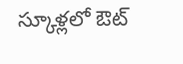స్కూళ్లలో ఔట్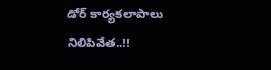డోర్ కార్యకలాపాలు నిలిపివేత..!!